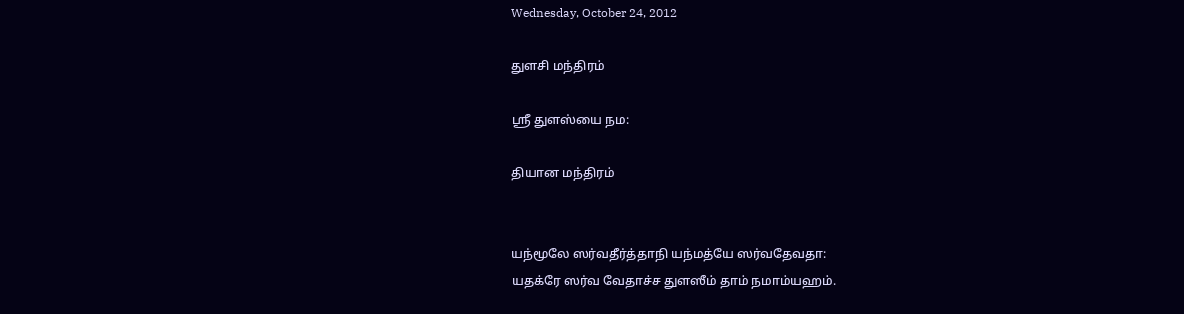Wednesday, October 24, 2012

துளசி மந்திரம்

ஸ்ரீ துளஸ்யை நம:

தியான மந்திரம்


யந்மூலே ஸர்வதீர்த்தாநி யந்மத்யே ஸர்வதேவதா:
யதக்ரே ஸர்வ வேதாச்ச துளஸீம் தாம் நமாம்யஹம்.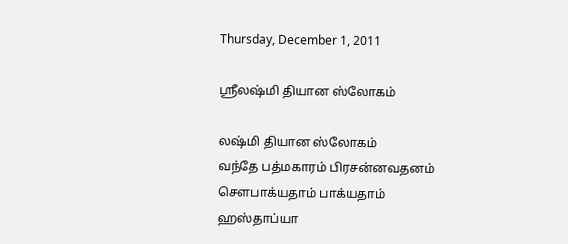Thursday, December 1, 2011

ஸ்ரீலஷ்மி தியான ஸ்லோகம்

லஷ்மி தியான ஸ்லோகம்
வந்தே பத்மகாரம் பிரசன்னவதனம் சௌபாக்யதாம் பாக்யதாம்
ஹஸ்தாப்யா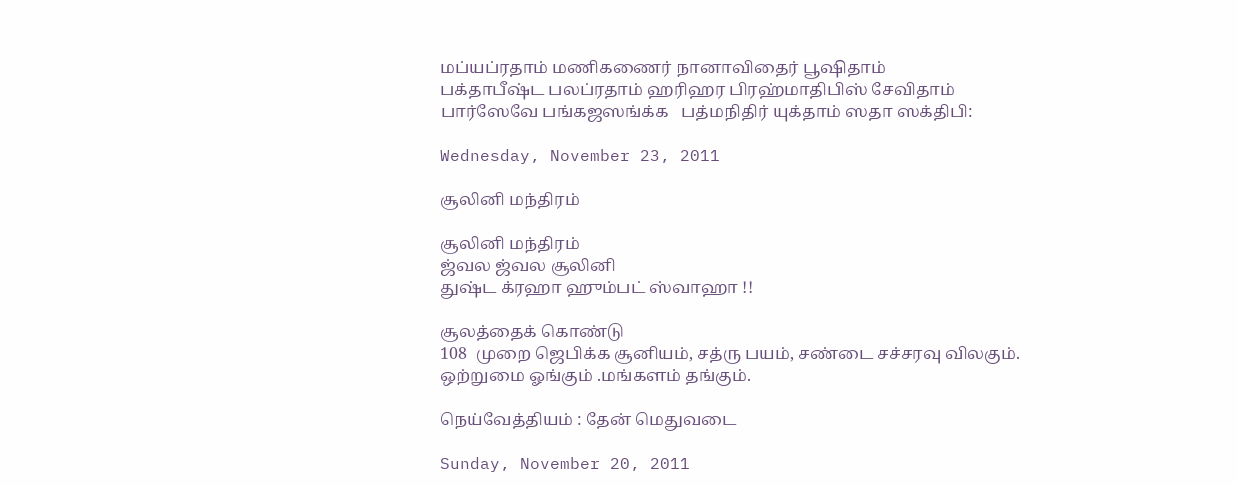மப்யப்ரதாம் மணிகணைர் நானாவிதைர் பூஷிதாம்
பக்தாபீஷ்ட பலப்ரதாம் ஹரிஹர பிரஹ்மாதிபிஸ் சேவிதாம்
பார்ஸேவே பங்கஜஸங்க்க   பத்மநிதிர் யுக்தாம் ஸதா ஸக்திபி:

Wednesday, November 23, 2011

சூலினி மந்திரம்

சூலினி மந்திரம்
ஜ்வல ஜ்வல சூலினி
துஷ்ட க்ரஹா ஹும்பட் ஸ்வாஹா !!

சூலத்தைக் கொண்டு
108  முறை ஜெபிக்க சூனியம், சத்ரு பயம், சண்டை சச்சரவு விலகும்.
ஒற்றுமை ஓங்கும் .மங்களம் தங்கும்.

நெய்வேத்தியம் : தேன் மெதுவடை

Sunday, November 20, 2011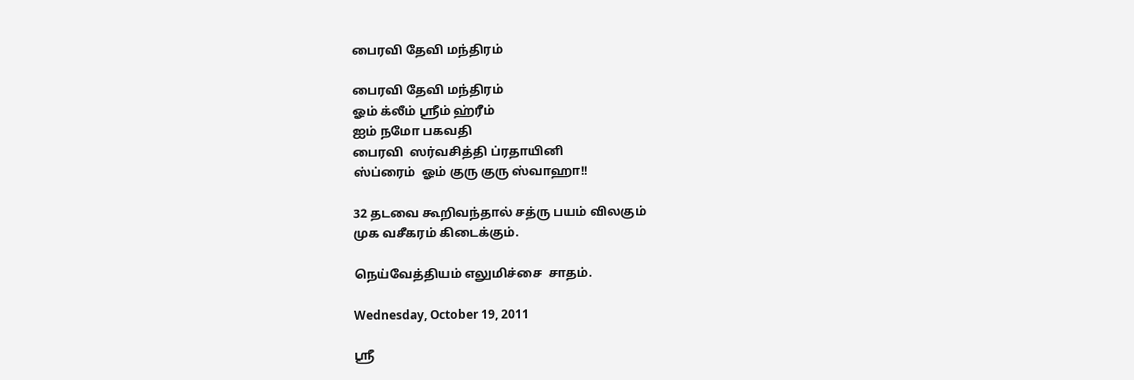பைரவி தேவி மந்திரம்

பைரவி தேவி மந்திரம்
ஓம் க்லீம் ஸ்ரீம் ஹ்ரீம்
ஐம் நமோ பகவதி
பைரவி  ஸர்வசித்தி ப்ரதாயினி
ஸ்ப்ரைம்  ஓம் குரு குரு ஸ்வாஹா!!

32 தடவை கூறிவந்தால் சத்ரு பயம் விலகும்
முக வசீகரம் கிடைக்கும்.

நெய்வேத்தியம் எலுமிச்சை  சாதம்.

Wednesday, October 19, 2011

ஸ்ரீ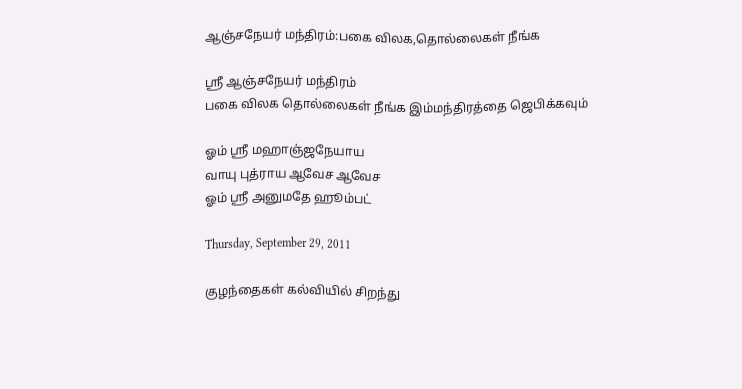ஆஞ்சநேயர் மந்திரம்:பகை விலக,தொல்லைகள் நீங்க

ஸ்ரீ ஆஞ்சநேயர் மந்திரம்
பகை விலக தொல்லைகள் நீங்க இம்மந்திரத்தை ஜெபிக்கவும்

ஓம் ஸ்ரீ மஹாஞ்ஜநேயாய
வாயு புத்ராய ஆவேச ஆவேச
ஓம் ஸ்ரீ அனுமதே ஹூம்பட்

Thursday, September 29, 2011

குழந்தைகள் கல்வியில் சிறந்து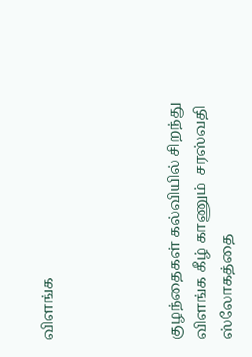விளங்க




குழந்தைகள் கல்வியில் சிறந்து விளங்க கீழ் காணும்  சரஸ்வதி  ஸ்லோகத்தை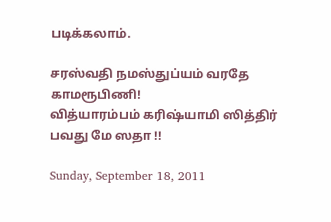படிக்கலாம்.

சரஸ்வதி நமஸ்துப்யம் வரதே காமரூபிணி!
வித்யாரம்பம் கரிஷ்யாமி ஸித்திர் பவது மே ஸதா !!

Sunday, September 18, 2011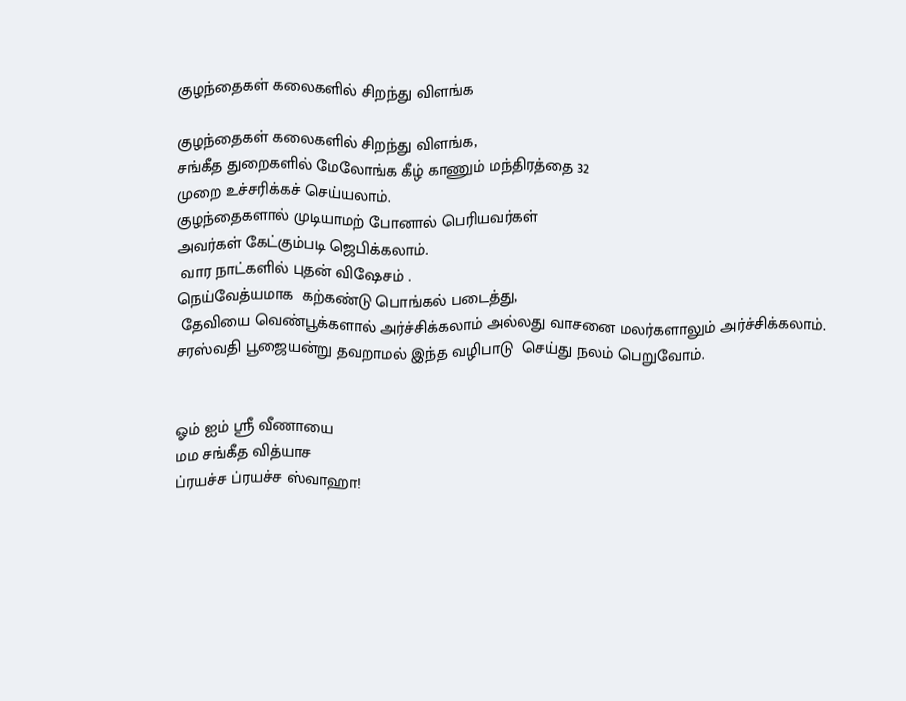குழந்தைகள் கலைகளில் சிறந்து விளங்க

குழந்தைகள் கலைகளில் சிறந்து விளங்க,
சங்கீத துறைகளில் மேலோங்க கீழ் காணும் மந்திரத்தை 32
முறை உச்சரிக்கச் செய்யலாம்.
குழந்தைகளால் முடியாமற் போனால் பெரியவர்கள்
அவர்கள் கேட்கும்படி ஜெபிக்கலாம்.
 வார நாட்களில் புதன் விஷேசம் .
நெய்வேத்யமாக  கற்கண்டு பொங்கல் படைத்து,
 தேவியை வெண்பூக்களால் அர்ச்சிக்கலாம் அல்லது வாசனை மலர்களாலும் அர்ச்சிக்கலாம்.
சரஸ்வதி பூஜையன்று தவறாமல் இந்த வழிபாடு  செய்து நலம் பெறுவோம்.


ஓம் ஐம் ஸ்ரீ வீணாயை
மம சங்கீத வித்யாச
ப்ரயச்ச ப்ரயச்ச ஸ்வாஹா!